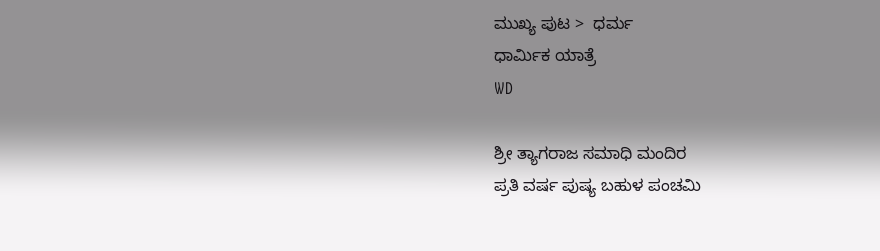ಮುಖ್ಯ ಪುಟ >  ಧರ್ಮ
ಧಾರ್ಮಿಕ ಯಾತ್ರೆ
WD

ಶ್ರೀ ತ್ಯಾಗರಾಜ ಸಮಾಧಿ ಮಂದಿರ
ಪ್ರತಿ ವರ್ಷ ಪುಷ್ಯ ಬಹುಳ ಪಂಚಮಿ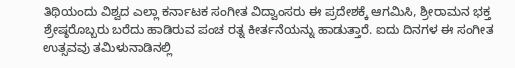ತಿಥಿಯಂದು ವಿಶ್ವದ ಎಲ್ಲಾ ಕರ್ನಾಟಕ ಸಂಗೀತ ವಿದ್ವಾಂಸರು ಈ ಪ್ರದೇಶಕ್ಕೆ ಆಗಮಿಸಿ, ಶ್ರೀರಾಮನ ಭಕ್ತ ಶ್ರೇಷ್ಠರೊಬ್ಬರು ಬರೆದು ಹಾಡಿರುವ ಪಂಚ ರತ್ನ ಕೀರ್ತನೆಯನ್ನು ಹಾಡುತ್ತಾರೆ. ಐದು ದಿನಗಳ ಈ ಸಂಗೀತ ಉತ್ಸವವು ತಮಿಳುನಾಡಿನಲ್ಲಿ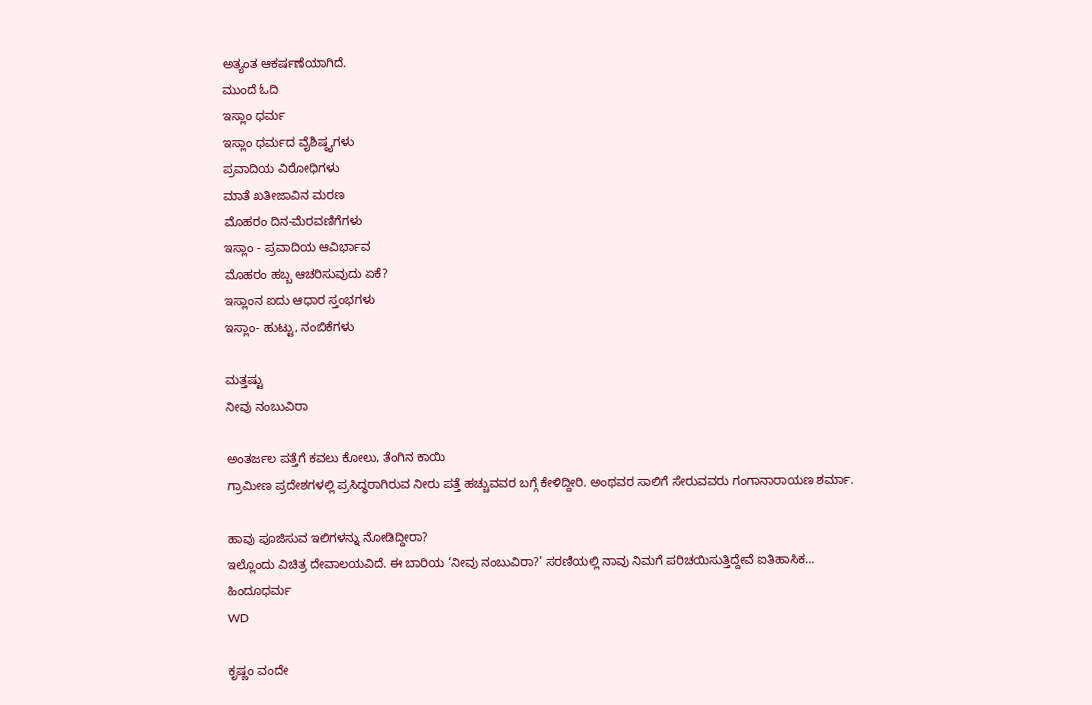ಅತ್ಯಂತ ಆಕರ್ಷಣೆಯಾಗಿದೆ.
ಮುಂದೆ ಓದಿ
ಇಸ್ಲಾಂ ಧರ್ಮ
ಇಸ್ಲಾಂ ಧರ್ಮದ ವೈಶಿಷ್ಠ್ಯಗಳು
ಪ್ರವಾದಿಯ ವಿರೋಧಿಗಳು
ಮಾತೆ ಖತೀಜಾವಿನ ಮರಣ
ಮೊಹರಂ ದಿನ-ಮೆರವಣಿಗೆಗಳು
ಇಸ್ಲಾಂ - ಪ್ರವಾದಿಯ ಆವಿರ್ಭಾವ
ಮೊಹರಂ ಹಬ್ಬ ಆಚರಿಸುವುದು ಏಕೆ?
ಇಸ್ಲಾಂನ ಐದು ಆಧಾರ ಸ್ತಂಭಗಳು
ಇಸ್ಲಾಂ- ಹುಟ್ಟು, ನಂಬಿಕೆಗಳು

ಮತ್ತಷ್ಟು
ನೀವು ನಂಬುವಿರಾ

ಅಂತರ್ಜಲ ಪತ್ತೆಗೆ ಕವಲು ಕೋಲು, ತೆಂಗಿನ ಕಾಯಿ
ಗ್ರಾಮೀಣ ಪ್ರದೇಶಗಳಲ್ಲಿ ಪ್ರಸಿದ್ಧರಾಗಿರುವ ನೀರು ಪತ್ತೆ ಹಚ್ಚುವವರ ಬಗ್ಗೆ ಕೇಳಿದ್ದೀರಿ. ಅಂಥವರ ಸಾಲಿಗೆ ಸೇರುವವರು ಗಂಗಾನಾರಾಯಣ ಶರ್ಮಾ.

ಹಾವು ಪೂಜಿಸುವ ಇಲಿಗಳನ್ನು ನೋಡಿದ್ದೀರಾ?
ಇಲ್ಲೊಂದು ವಿಚಿತ್ರ ದೇವಾಲಯವಿದೆ. ಈ ಬಾರಿಯ ‘ನೀವು ನಂಬುವಿರಾ?’ ಸರಣಿಯಲ್ಲಿ ನಾವು ನಿಮಗೆ ಪರಿಚಯಿಸುತ್ತಿದ್ದೇವೆ ಐತಿಹಾಸಿಕ...
ಹಿಂದೂಧರ್ಮ
WD

ಕೃಷ್ಣಂ ವಂದೇ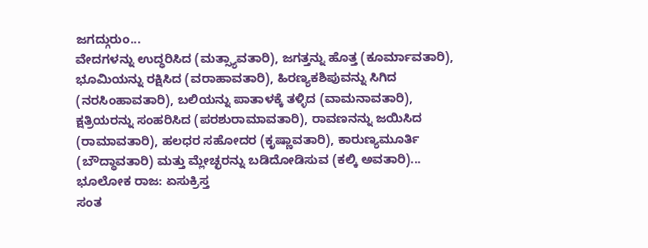ಜಗದ್ಗುರುಂ...
ವೇದಗಳನ್ನು ಉದ್ಧರಿಸಿದ (ಮತ್ಸ್ಯಾವತಾರಿ), ಜಗತ್ತನ್ನು ಹೊತ್ತ (ಕೂರ್ಮಾವತಾರಿ), ಭೂಮಿಯನ್ನು ರಕ್ಷಿಸಿದ (ವರಾಹಾವತಾರಿ), ಹಿರಣ್ಯಕಶಿಪುವನ್ನು ಸಿಗಿದ (ನರಸಿಂಹಾವತಾರಿ), ಬಲಿಯನ್ನು ಪಾತಾಳಕ್ಕೆ ತಳ್ಳಿದ (ವಾಮನಾವತಾರಿ), ಕ್ಷತ್ರಿಯರನ್ನು ಸಂಹರಿಸಿದ (ಪರಶುರಾಮಾವತಾರಿ), ರಾವಣನನ್ನು ಜಯಿಸಿದ (ರಾಮಾವತಾರಿ), ಹಲಧರ ಸಹೋದರ (ಕೃಷ್ಣಾವತಾರಿ), ಕಾರುಣ್ಯಮೂರ್ತಿ (ಬೌದ್ಧಾವತಾರಿ) ಮತ್ತು ಮ್ಲೇಚ್ಛರನ್ನು ಬಡಿದೋಡಿಸುವ (ಕಲ್ಕಿ ಅವತಾರಿ)...
ಭೂಲೋಕ ರಾಜ: ಏಸುಕ್ರಿಸ್ತ
ಸಂತ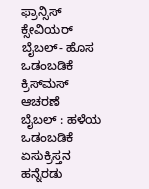ಫ್ರಾನ್ಸಿಸ್ ಕ್ಸೇವಿಯರ್
ಬೈಬಲ್- ಹೊಸ ಒಡಂಬಡಿಕೆ
ಕ್ರಿಸ್‌ಮಸ್ ಆಚರಣೆ
ಬೈಬಲ್ : ಹಳೆಯ ಒಡಂಬಡಿಕೆ
ಏಸುಕ್ರಿಸ್ತನ ಹನ್ನೆರಡು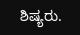ಶಿಷ್ಯರು.